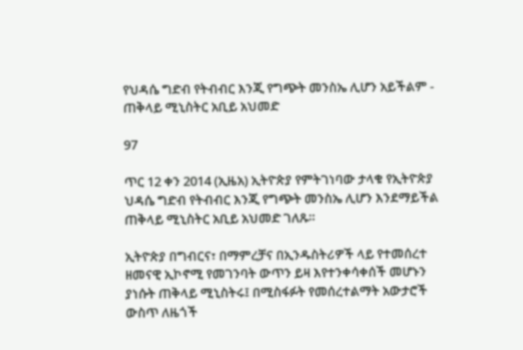የህዳሴ ግድብ የትብብር እንጂ የግጭት መንስኤ ሊሆን አይችልም - ጠቅላይ ሚኒስትር አቢይ አህመድ

97

ጥር 12 ቀን 2014 (ኢዜአ) ኢትዮጵያ የምትገነባው ታላቁ የኢትዮጵያ ህዳሴ ግድብ የትብብር እንጂ የግጭት መንስኤ ሊሆን እንደማይችል ጠቅላይ ሚኒስትር አቢይ አህመድ ገለጹ።

ኢትዮጵያ በግብርና፣ በማምረቻና በኢንዱስትሪዎች ላይ የተመሰረተ ዘመናዊ ኢኮኖሚ የመገንባት ውጥን ይዛ እየተንቀሳቀሰች መሆኑን ያነሱት ጠቅላይ ሚኒስትሩ፤ በሚስፋፉት የመሰረተልማት አውታሮች ውስጥ ለዜጎች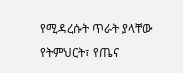የሚዳረሱት ጥራት ያላቸው የትምህርት፣ የጤና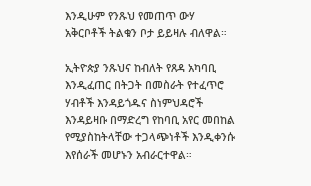እንዲሁም የንጹህ የመጠጥ ውሃ አቅርቦቶች ትልቁን ቦታ ይይዛሉ ብለዋል።

ኢትዮጵያ ንጹህና ከብለት የጸዳ አካባቢ እንዲፈጠር በትጋት በመስራት የተፈጥሮ ሃብቶች እንዳይጎዱና ስነምህዳሮች እንዳይዛቡ በማድረግ የከባቢ አየር መበከል የሚያስከትላቸው ተጋላጭነቶች እንዲቀንሱ እየሰራች መሆኑን አብራርተዋል።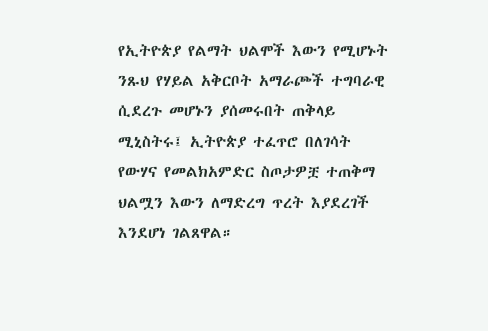የኢትዮጵያ የልማት ህልሞች እውን የሚሆኑት ንጹህ የሃይል አቅርቦት አማራጮች ተግባራዊ ሲደረጉ መሆኑን ያሰመሩበት ጠቅላይ ሚኒስትሩ፤ ኢትዮጵያ ተፈጥሮ በለገሳት የውሃና የመልክአምድር ስጦታዎቿ ተጠቅማ ህልሟን እውን ለማድረግ ጥረት እያደረገች እንደሆነ ገልጸዋል።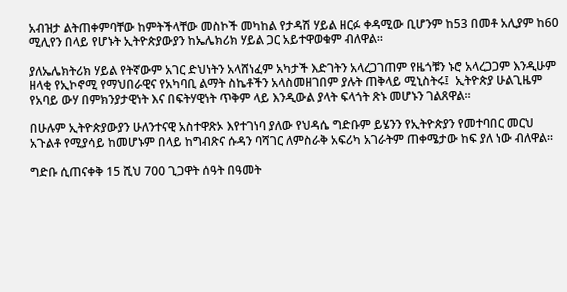አብዝታ ልትጠቀምባቸው ከምትችላቸው መስኮች መካከል የታዳሽ ሃይል ዘርፉ ቀዳሚው ቢሆንም ከ53 በመቶ አሊያም ከ60 ሚሊየን በላይ የሆኑት ኢትዮጵያውያን ከኤሌክሪክ ሃይል ጋር አይተዋወቁም ብለዋል።

ያለኤሌክትሪክ ሃይል የትኛውም አገር ድህነትን አላሸነፈም አካታች እድገትን አላረጋገጠም የዜጎቹን ኑሮ አላረጋጋም እንዲሁም ዘላቂ የኢኮኖሚ የማህበራዊና የአካባቢ ልማት ስኬቶችን አላስመዘገበም ያሉት ጠቅላይ ሚኒስትሩ፤  ኢትዮጵያ ሁልጊዜም የአባይ ውሃ በምክንያታዊነት እና በፍትሃዊነት ጥቅም ላይ እንዲውል ያላት ፍላጎት ጽኑ መሆኑን ገልጸዋል።

በሁሉም ኢትዮጵያውያን ሁለንተናዊ አስተዋጽኦ እየተገነባ ያለው የህዳሴ ግድቡም ይሄንን የኢትዮጵያን የመተባበር መርህ አጉልቶ የሚያሳይ ከመሆኑም በላይ ከግብጽና ሱዳን ባሻገር ለምስራቅ አፍሪካ አገራትም ጠቀሜታው ከፍ ያለ ነው ብለዋል።

ግድቡ ሲጠናቀቅ 15 ሺህ 700 ጊጋዋት ሰዓት በዓመት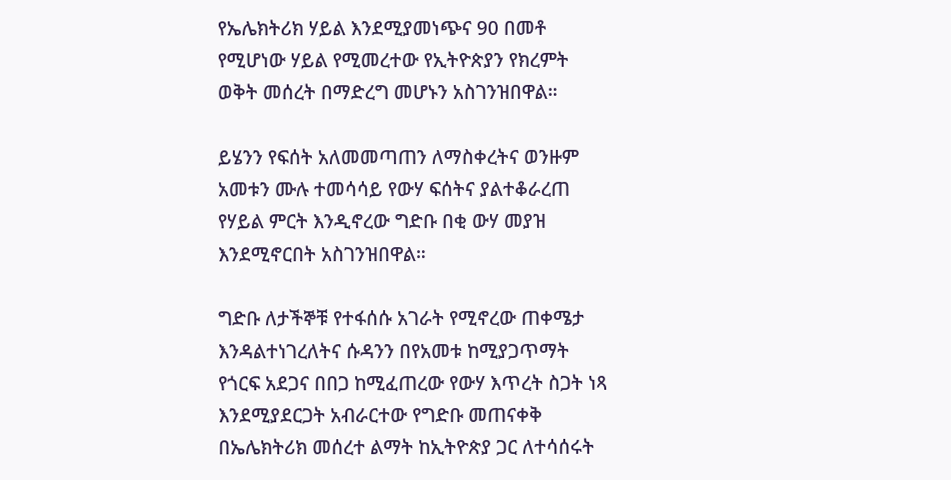የኤሌክትሪክ ሃይል እንደሚያመነጭና 90 በመቶ የሚሆነው ሃይል የሚመረተው የኢትዮጵያን የክረምት ወቅት መሰረት በማድረግ መሆኑን አስገንዝበዋል።

ይሄንን የፍሰት አለመመጣጠን ለማስቀረትና ወንዙም አመቱን ሙሉ ተመሳሳይ የውሃ ፍሰትና ያልተቆራረጠ የሃይል ምርት እንዲኖረው ግድቡ በቂ ውሃ መያዝ እንደሚኖርበት አስገንዝበዋል።

ግድቡ ለታችኞቹ የተፋሰሱ አገራት የሚኖረው ጠቀሜታ እንዳልተነገረለትና ሱዳንን በየአመቱ ከሚያጋጥማት የጎርፍ አደጋና በበጋ ከሚፈጠረው የውሃ እጥረት ስጋት ነጻ እንደሚያደርጋት አብራርተው የግድቡ መጠናቀቅ በኤሌክትሪክ መሰረተ ልማት ከኢትዮጵያ ጋር ለተሳሰሩት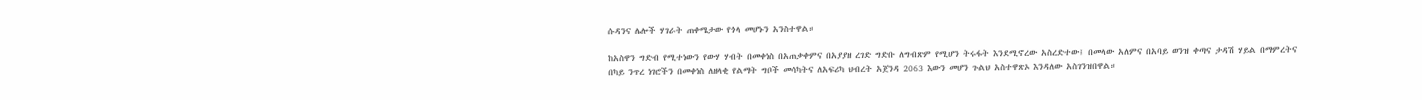ሱዳንና ሌሎች ሃገራት ጠቀሜታው የጎላ መሆኑን አንስተዋል።

ከአስዋን ግድብ የሚተነውን የውሃ ሃብት በመቀነስ በአጠቃቀምና በአያያዘ ረገድ ግድቡ ለግብጽም የሚሆን ትሩፋት እንደሚኖረው አስረድተው፤ በመላው አለምና በአባይ ወንዝ ቀጣና ታዳሽ ሃይል በማምረትና በካይ ንጥረ ነገሮችን በመቀነስ ለዘላቂ የልማት ግቦች መሳካትና ለአፍሪካ ህብረት አጀንዳ 2063 እውን መሆን ጉልህ አስተዋጽኦ እንዳለው አስገንዝበዋል።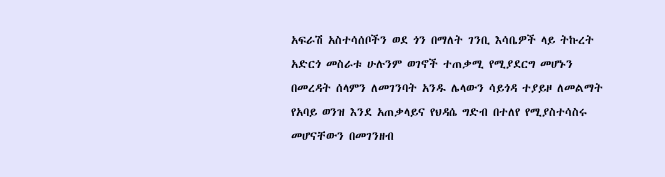አፍራሽ አስተሳሰቦችን ወደ ጎን በማለት ገንቢ እሳቤዎች ላይ ትኩረት አድርጎ መስራቱ ሁሉንም ወገኖች ተጠቃሚ የሚያደርግ መሆኑን በመረዳት ሰላምን ለመገንባት አንዱ ሌላውን ሳይጎዳ ተያይዞ ለመልማት የአባይ ወንዝ እንደ አጠቃላይና የህዳሴ ግድብ በተለየ የሚያስተሳስሩ መሆናቸውን በመገንዘብ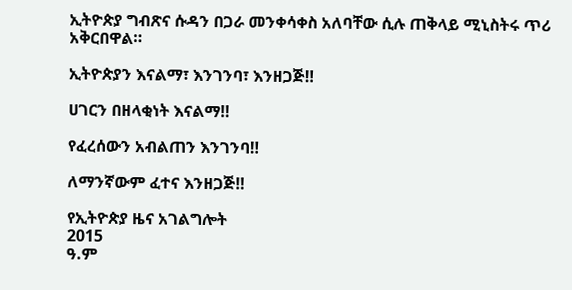ኢትዮጵያ ግብጽና ሱዳን በጋራ መንቀሳቀስ አለባቸው ሲሉ ጠቅላይ ሚኒስትሩ ጥሪ አቅርበዋል።

ኢትዮጵያን እናልማ፣ እንገንባ፣ እንዘጋጅ‼

ሀገርን በዘላቂነት እናልማ‼

የፈረሰውን አብልጠን እንገንባ‼

ለማንኛውም ፈተና እንዘጋጅ‼

የኢትዮጵያ ዜና አገልግሎት
2015
ዓ.ም